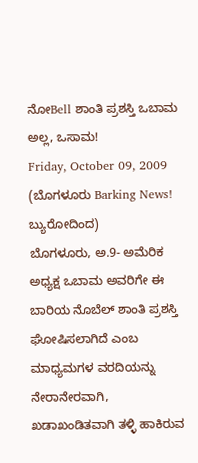ನೋBell ಶಾಂತಿ ಪ್ರಶಸ್ತಿ ಒಬಾಮ ಅಲ್ಲ, ಒಸಾಮ!
Friday, October 09, 2009
(ಬೊಗಳೂರು Barking News! ಬ್ಯುರೋದಿಂದ)
ಬೊಗಳೂರು, ಅ.9- ಅಮೆರಿಕ ಅಧ್ಯಕ್ಷ ಒಬಾಮ ಅವರಿಗೇ ಈ ಬಾರಿಯ ನೊಬೆಲ್ ಶಾಂತಿ ಪ್ರಶಸ್ತಿ ಘೋಷಿಸಲಾಗಿದೆ ಎಂಬ ಮಾಧ್ಯಮಗಳ ವರದಿಯನ್ನು ನೇರಾನೇರವಾಗಿ, ಖಡಾಖಂಡಿತವಾಗಿ ತಳ್ಳಿ ಹಾಕಿರುವ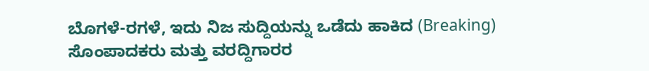ಬೊಗಳೆ-ರಗಳೆ, ಇದು ನಿಜ ಸುದ್ದಿಯನ್ನು ಒಡೆದು ಹಾಕಿದ (Breaking) ಸೊಂಪಾದಕರು ಮತ್ತು ವರದ್ದಿಗಾರರ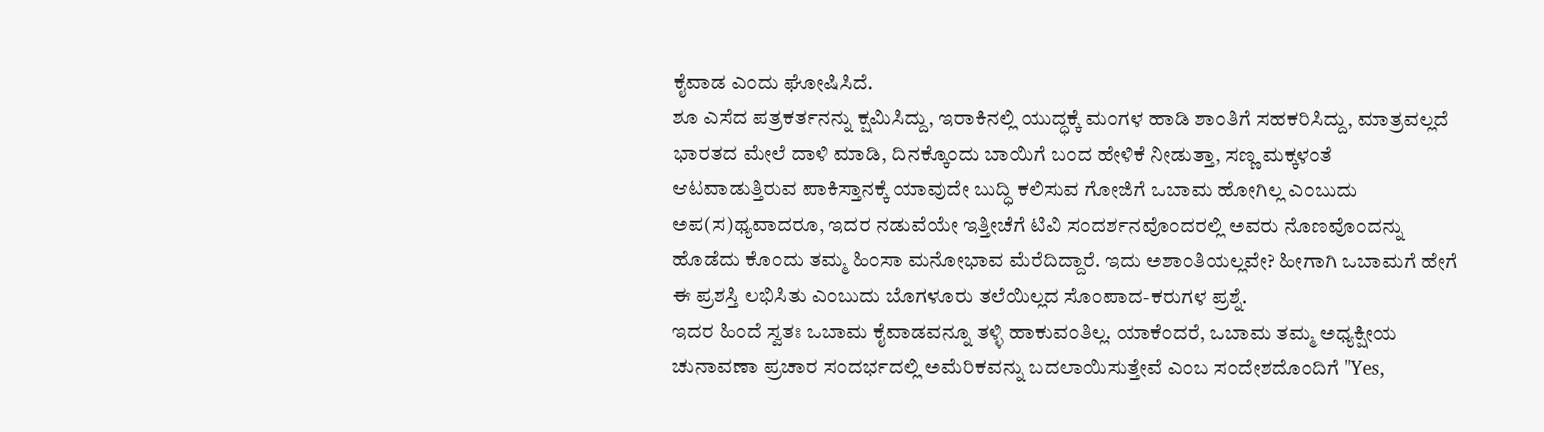ಕೈವಾಡ ಎಂದು ಘೋಷಿಸಿದೆ.
ಶೂ ಎಸೆದ ಪತ್ರಕರ್ತನನ್ನು ಕ್ಷಮಿಸಿದ್ದು, ಇರಾಕಿನಲ್ಲಿ ಯುದ್ಧಕ್ಕೆ ಮಂಗಳ ಹಾಡಿ ಶಾಂತಿಗೆ ಸಹಕರಿಸಿದ್ದು, ಮಾತ್ರವಲ್ಲದೆ ಭಾರತದ ಮೇಲೆ ದಾಳಿ ಮಾಡಿ, ದಿನಕ್ಕೊಂದು ಬಾಯಿಗೆ ಬಂದ ಹೇಳಿಕೆ ನೀಡುತ್ತಾ, ಸಣ್ಣ ಮಕ್ಕಳಂತೆ ಆಟವಾಡುತ್ತಿರುವ ಪಾಕಿಸ್ತಾನಕ್ಕೆ ಯಾವುದೇ ಬುದ್ಧಿ ಕಲಿಸುವ ಗೋಜಿಗೆ ಒಬಾಮ ಹೋಗಿಲ್ಲ ಎಂಬುದು ಅಪ(ಸ)ಥ್ಯವಾದರೂ, ಇದರ ನಡುವೆಯೇ ಇತ್ತೀಚೆಗೆ ಟಿವಿ ಸಂದರ್ಶನವೊಂದರಲ್ಲಿ ಅವರು ನೊಣವೊಂದನ್ನು ಹೊಡೆದು ಕೊಂದು ತಮ್ಮ ಹಿಂಸಾ ಮನೋಭಾವ ಮೆರೆದಿದ್ದಾರೆ. ಇದು ಅಶಾಂತಿಯಲ್ಲವೇ? ಹೀಗಾಗಿ ಒಬಾಮಗೆ ಹೇಗೆ ಈ ಪ್ರಶಸ್ತಿ ಲಭಿಸಿತು ಎಂಬುದು ಬೊಗಳೂರು ತಲೆಯಿಲ್ಲದ ಸೊಂಪಾದ-ಕರುಗಳ ಪ್ರಶ್ನೆ.
ಇದರ ಹಿಂದೆ ಸ್ವತಃ ಒಬಾಮ ಕೈವಾಡವನ್ನೂ ತಳ್ಳಿ ಹಾಕುವಂತಿಲ್ಲ. ಯಾಕೆಂದರೆ, ಒಬಾಮ ತಮ್ಮ ಅಧ್ಯಕ್ಷೀಯ ಚುನಾವಣಾ ಪ್ರಚಾರ ಸಂದರ್ಭದಲ್ಲಿ ಅಮೆರಿಕವನ್ನು ಬದಲಾಯಿಸುತ್ತೇವೆ ಎಂಬ ಸಂದೇಶದೊಂದಿಗೆ "Yes,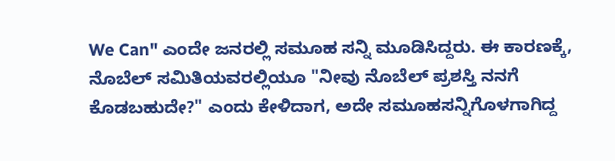We Can" ಎಂದೇ ಜನರಲ್ಲಿ ಸಮೂಹ ಸನ್ನಿ ಮೂಡಿಸಿದ್ದರು. ಈ ಕಾರಣಕ್ಕೆ, ನೊಬೆಲ್ ಸಮಿತಿಯವರಲ್ಲಿಯೂ "ನೀವು ನೊಬೆಲ್ ಪ್ರಶಸ್ತಿ ನನಗೆ ಕೊಡಬಹುದೇ?" ಎಂದು ಕೇಳಿದಾಗ, ಅದೇ ಸಮೂಹಸನ್ನಿಗೊಳಗಾಗಿದ್ದ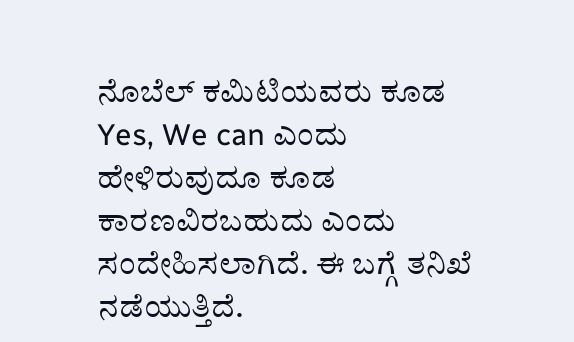ನೊಬೆಲ್ ಕಮಿಟಿಯವರು ಕೂಡ Yes, We can ಎಂದು ಹೇಳಿರುವುದೂ ಕೂಡ ಕಾರಣವಿರಬಹುದು ಎಂದು ಸಂದೇಹಿಸಲಾಗಿದೆ. ಈ ಬಗ್ಗೆ ತನಿಖೆ ನಡೆಯುತ್ತಿದೆ.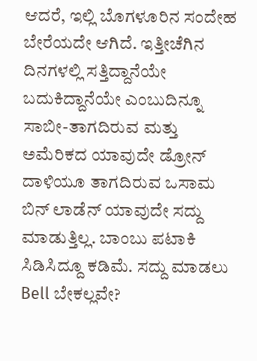ಆದರೆ, ಇಲ್ಲಿ ಬೊಗಳೂರಿನ ಸಂದೇಹ ಬೇರೆಯದೇ ಆಗಿದೆ. ಇತ್ತೀಚೆಗಿನ ದಿನಗಳಲ್ಲಿ ಸತ್ತಿದ್ದಾನೆಯೇ ಬದುಕಿದ್ದಾನೆಯೇ ಎಂಬುದಿನ್ನೂ ಸಾಬೀ-ತಾಗದಿರುವ ಮತ್ತು ಅಮೆರಿಕದ ಯಾವುದೇ ಡ್ರೋನ್ ದಾಳಿಯೂ ತಾಗದಿರುವ ಒಸಾಮ ಬಿನ್ ಲಾಡೆನ್ ಯಾವುದೇ ಸದ್ದು ಮಾಡುತ್ತಿಲ್ಲ. ಬಾಂಬು ಪಟಾಕಿ ಸಿಡಿಸಿದ್ದೂ ಕಡಿಮೆ. ಸದ್ದು ಮಾಡಲು Bell ಬೇಕಲ್ಲವೇ?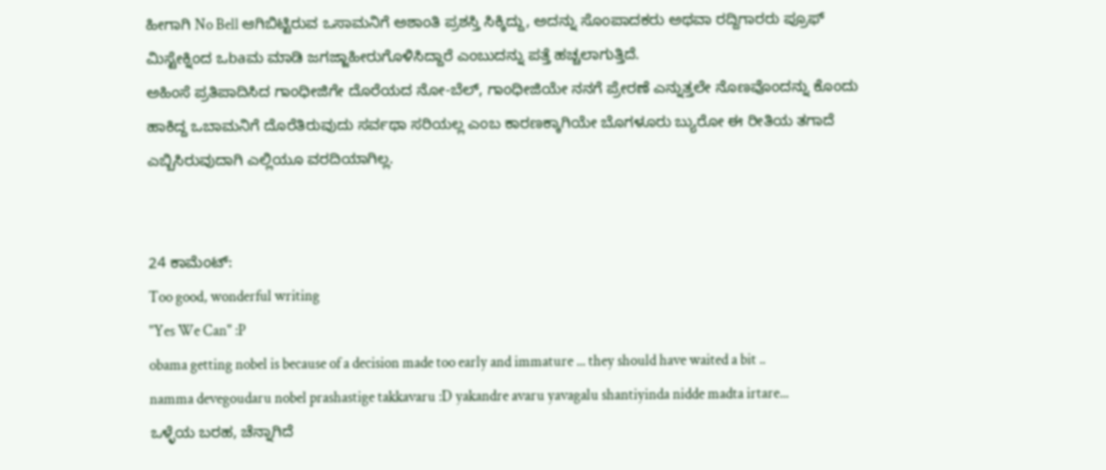ಹೀಗಾಗಿ No Bell ಆಗಿಬಿಟ್ಟಿರುವ ಒಸಾಮನಿಗೆ ಅಶಾಂತಿ ಪ್ರಶಸ್ತಿ ಸಿಕ್ಕಿದ್ದು, ಅದನ್ನು ಸೊಂಪಾದಕರು ಅಥವಾ ರದ್ದಿಗಾರರು ಪ್ರೂಫ್ ಮಿಸ್ಟೇಕ್ನಿಂದ ಒbaಮ ಮಾಡಿ ಜಗಜ್ಜಾಹೀರುಗೊಳಿಸಿದ್ದಾರೆ ಎಂಬುದನ್ನು ಪತ್ತೆ ಹಚ್ಚಲಾಗುತ್ತಿದೆ.
ಅಹಿಂಸೆ ಪ್ರತಿಪಾದಿಸಿದ ಗಾಂಧೀಜಿಗೇ ದೊರೆಯದ ನೋ-ಬೆಲ್, ಗಾಂಧೀಜಿಯೇ ನನಗೆ ಪ್ರೇರಣೆ ಎನ್ನುತ್ತಲೇ ನೊಣವೊಂದನ್ನು ಕೊಂದು ಹಾಕಿದ್ದ ಒಬಾಮನಿಗೆ ದೊರೆತಿರುವುದು ಸರ್ವಥಾ ಸರಿಯಲ್ಲ ಎಂಬ ಕಾರಣಕ್ಕಾಗಿಯೇ ಬೊಗಳೂರು ಬ್ಯುರೋ ಈ ರೀತಿಯ ತಗಾದೆ ಎಬ್ಬಿಸಿರುವುದಾಗಿ ಎಲ್ಲಿಯೂ ವರದಿಯಾಗಿಲ್ಲ.


24 ಕಾಮೆಂಟ್:
Too good, wonderful writing
"Yes We Can" :P
obama getting nobel is because of a decision made too early and immature ... they should have waited a bit ..
namma devegoudaru nobel prashastige takkavaru :D yakandre avaru yavagalu shantiyinda nidde madta irtare...
ಒಳ್ಳೆಯ ಬರಹ, ಚೆನ್ನಾಗಿದೆ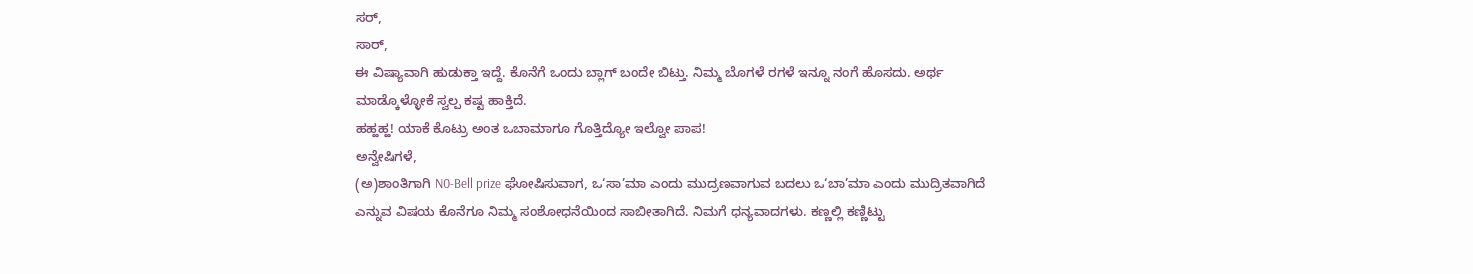ಸರ್,
ಸಾರ್,
ಈ ವಿಷ್ಯಾವಾಗಿ ಹುಡುಕ್ತಾ ಇದ್ದೆ. ಕೊನೆಗೆ ಒಂದು ಬ್ಲಾಗ್ ಬಂದೇ ಬಿಟ್ತು. ನಿಮ್ಮ ಬೊಗಳೆ ರಗಳೆ ಇನ್ನೂ ನಂಗೆ ಹೊಸದು. ಅರ್ಥ ಮಾಡ್ಕೊಳ್ಳೋಕೆ ಸ್ವಲ್ಪ ಕಷ್ಟ ಹಾಕ್ತಿದೆ.
ಹಹ್ಹಹ್ಹ! ಯಾಕೆ ಕೊಟ್ರು ಅಂತ ಒಬಾಮಾಗೂ ಗೊತ್ತಿದ್ಯೋ ಇಲ್ವೋ ಪಾಪ!
ಅನ್ವೇಷಿಗಳೆ,
(ಅ)ಶಾಂತಿಗಾಗಿ N0-Bell prize ಘೋಷಿಸುವಾಗ, ಒ‘ಸಾ’ಮಾ ಎಂದು ಮುದ್ರಣವಾಗುವ ಬದಲು ಒ‘ಬಾ’ಮಾ ಎಂದು ಮುದ್ರಿತವಾಗಿದೆ ಎನ್ನುವ ವಿಷಯ ಕೊನೆಗೂ ನಿಮ್ಮ ಸಂಶೋಧನೆಯಿಂದ ಸಾಬೀತಾಗಿದೆ. ನಿಮಗೆ ಧನ್ಯವಾದಗಳು. ಕಣ್ಣಲ್ಲಿ ಕಣ್ಣಿಟ್ಟು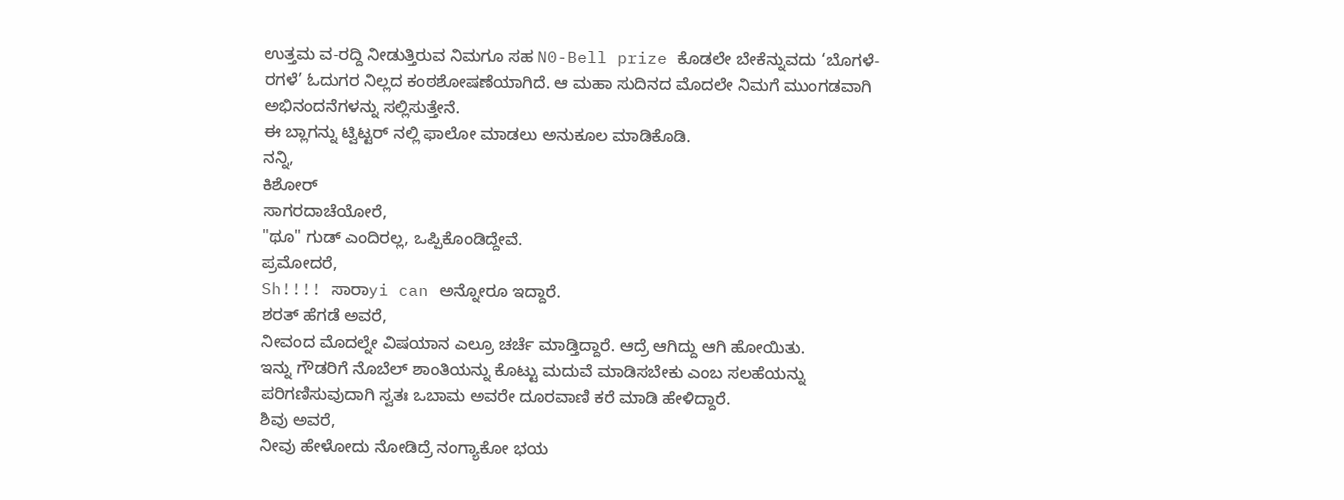ಉತ್ತಮ ವ-ರದ್ದಿ ನೀಡುತ್ತಿರುವ ನಿಮಗೂ ಸಹ N0-Bell prize ಕೊಡಲೇ ಬೇಕೆನ್ನುವದು ‘ಬೊಗಳೆ-ರಗಳೆ’ ಓದುಗರ ನಿಲ್ಲದ ಕಂಠಶೋಷಣೆಯಾಗಿದೆ. ಆ ಮಹಾ ಸುದಿನದ ಮೊದಲೇ ನಿಮಗೆ ಮುಂಗಡವಾಗಿ ಅಭಿನಂದನೆಗಳನ್ನು ಸಲ್ಲಿಸುತ್ತೇನೆ.
ಈ ಬ್ಲಾಗನ್ನು ಟ್ವಿಟ್ಟರ್ ನಲ್ಲಿ ಫಾಲೋ ಮಾಡಲು ಅನುಕೂಲ ಮಾಡಿಕೊಡಿ.
ನನ್ನಿ,
ಕಿಶೋರ್
ಸಾಗರದಾಚೆಯೋರೆ,
"ಥೂ" ಗುಡ್ ಎಂದಿರಲ್ಲ, ಒಪ್ಪಿಕೊಂಡಿದ್ದೇವೆ.
ಪ್ರಮೋದರೆ,
Sh!!!! ಸಾರಾyi can ಅನ್ನೋರೂ ಇದ್ದಾರೆ.
ಶರತ್ ಹೆಗಡೆ ಅವರೆ,
ನೀವಂದ ಮೊದಲ್ನೇ ವಿಷಯಾನ ಎಲ್ರೂ ಚರ್ಚೆ ಮಾಡ್ತಿದ್ದಾರೆ. ಆದ್ರೆ ಆಗಿದ್ದು ಆಗಿ ಹೋಯಿತು.
ಇನ್ನು ಗೌಡರಿಗೆ ನೊಬೆಲ್ ಶಾಂತಿಯನ್ನು ಕೊಟ್ಟು ಮದುವೆ ಮಾಡಿಸಬೇಕು ಎಂಬ ಸಲಹೆಯನ್ನು ಪರಿಗಣಿಸುವುದಾಗಿ ಸ್ವತಃ ಒಬಾಮ ಅವರೇ ದೂರವಾಣಿ ಕರೆ ಮಾಡಿ ಹೇಳಿದ್ದಾರೆ.
ಶಿವು ಅವರೆ,
ನೀವು ಹೇಳೋದು ನೋಡಿದ್ರೆ ನಂಗ್ಯಾಕೋ ಭಯ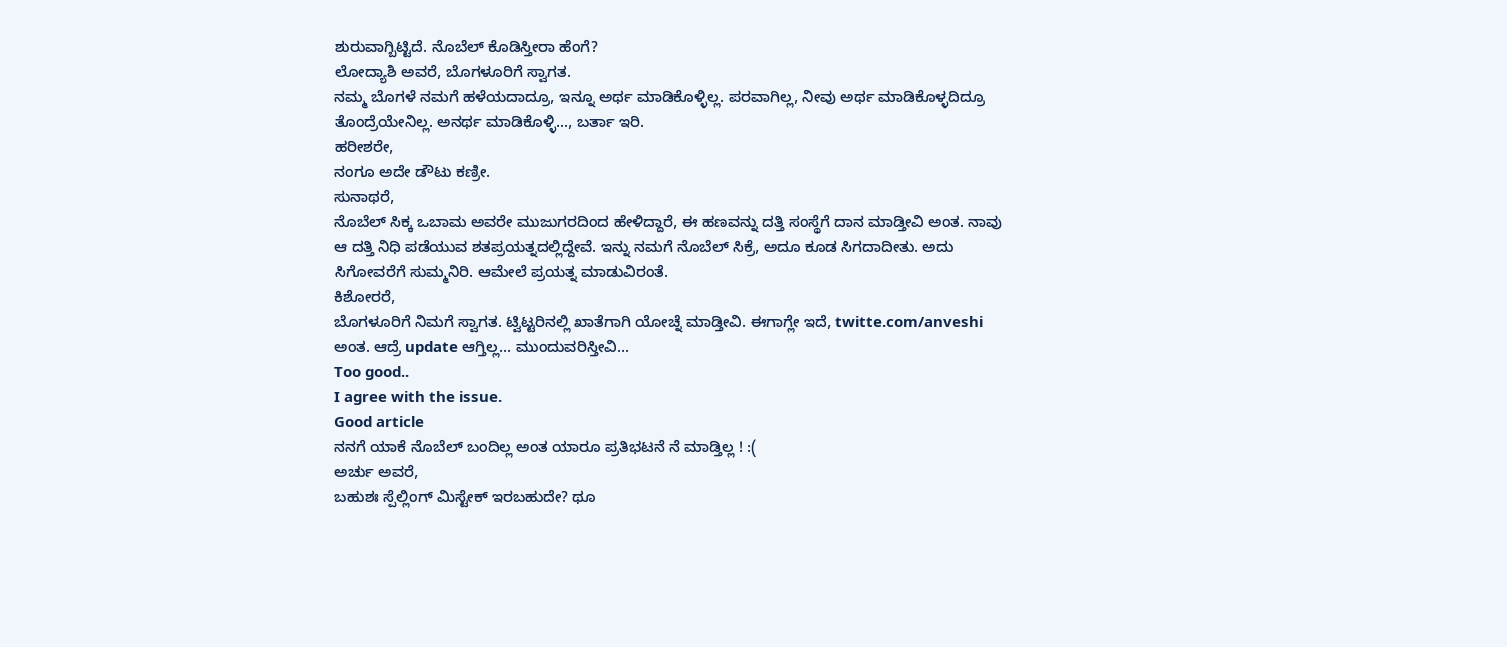ಶುರುವಾಗ್ಬಿಟ್ಟಿದೆ. ನೊಬೆಲ್ ಕೊಡಿಸ್ತೀರಾ ಹೆಂಗೆ?
ಲೋದ್ಯಾಶಿ ಅವರೆ, ಬೊಗಳೂರಿಗೆ ಸ್ವಾಗತ.
ನಮ್ಮ ಬೊಗಳೆ ನಮಗೆ ಹಳೆಯದಾದ್ರೂ, ಇನ್ನೂ ಅರ್ಥ ಮಾಡಿಕೊಳ್ಳಿಲ್ಲ. ಪರವಾಗಿಲ್ಲ, ನೀವು ಅರ್ಥ ಮಾಡಿಕೊಳ್ಳದಿದ್ರೂ ತೊಂದ್ರೆಯೇನಿಲ್ಲ. ಅನರ್ಥ ಮಾಡಿಕೊಳ್ಳಿ..., ಬರ್ತಾ ಇರಿ.
ಹರೀಶರೇ,
ನಂಗೂ ಅದೇ ಡೌಟು ಕಣ್ರೀ.
ಸುನಾಥರೆ,
ನೊಬೆಲ್ ಸಿಕ್ಕ ಒಬಾಮ ಅವರೇ ಮುಜುಗರದಿಂದ ಹೇಳಿದ್ದಾರೆ, ಈ ಹಣವನ್ನು ದತ್ತಿ ಸಂಸ್ಥೆಗೆ ದಾನ ಮಾಡ್ತೀವಿ ಅಂತ. ನಾವು ಆ ದತ್ತಿ ನಿಧಿ ಪಡೆಯುವ ಶತಪ್ರಯತ್ನದಲ್ಲಿದ್ದೇವೆ. ಇನ್ನು ನಮಗೆ ನೊಬೆಲ್ ಸಿಕ್ರೆ, ಅದೂ ಕೂಡ ಸಿಗದಾದೀತು. ಅದು ಸಿಗೋವರೆಗೆ ಸುಮ್ಮನಿರಿ. ಆಮೇಲೆ ಪ್ರಯತ್ನ ಮಾಡುವಿರಂತೆ.
ಕಿಶೋರರೆ,
ಬೊಗಳೂರಿಗೆ ನಿಮಗೆ ಸ್ವಾಗತ. ಟ್ವಿಟ್ಟರಿನಲ್ಲಿ ಖಾತೆಗಾಗಿ ಯೋಚ್ನೆ ಮಾಡ್ತೀವಿ. ಈಗಾಗ್ಲೇ ಇದೆ, twitte.com/anveshi ಅಂತ. ಆದ್ರೆ update ಆಗ್ತಿಲ್ಲ... ಮುಂದುವರಿಸ್ತೀವಿ...
Too good..
I agree with the issue.
Good article
ನನಗೆ ಯಾಕೆ ನೊಬೆಲ್ ಬಂದಿಲ್ಲ ಅಂತ ಯಾರೂ ಪ್ರತಿಭಟನೆ ನೆ ಮಾಡ್ತಿಲ್ಲ ! :(
ಅರ್ಚು ಅವರೆ,
ಬಹುಶಃ ಸ್ಪೆಲ್ಲಿಂಗ್ ಮಿಸ್ಟೇಕ್ ಇರಬಹುದೇ? ಥೂ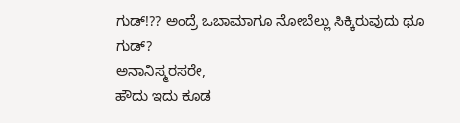ಗುಡ್!?? ಅಂದ್ರೆ ಒಬಾಮಾಗೂ ನೋಬೆಲ್ಲು ಸಿಕ್ಕಿರುವುದು ಥೂ ಗುಡ್?
ಅನಾನಿಸ್ಮರಸರೇ,
ಹೌದು ಇದು ಕೂಡ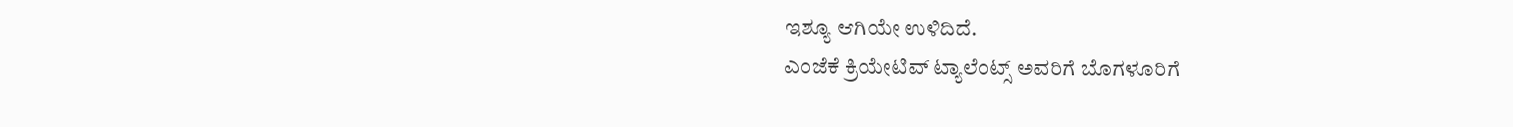ಇಶ್ಯೂ ಆಗಿಯೇ ಉಳಿದಿದೆ.
ಎಂಜೆಕೆ ಕ್ರಿಯೇಟಿವ್ ಟ್ಯಾಲೆಂಟ್ಸ್ ಅವರಿಗೆ ಬೊಗಳೂರಿಗೆ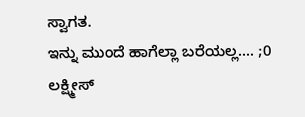ಸ್ವಾಗತ.
ಇನ್ನು ಮುಂದೆ ಹಾಗೆಲ್ಲಾ ಬರೆಯಲ್ಲ.... ;0
ಲಕ್ಷ್ಮೀಸ್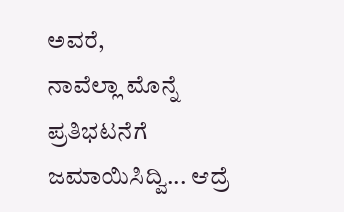ಅವರೆ,
ನಾವೆಲ್ಲಾ ಮೊನ್ನೆ ಪ್ರತಿಭಟನೆಗೆ ಜಮಾಯಿಸಿದ್ವಿ... ಆದ್ರೆ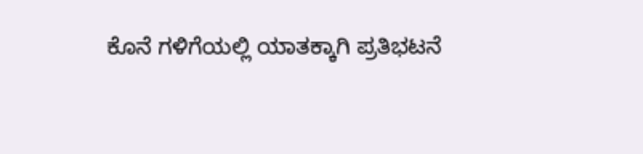ಕೊನೆ ಗಳಿಗೆಯಲ್ಲಿ ಯಾತಕ್ಕಾಗಿ ಪ್ರತಿಭಟನೆ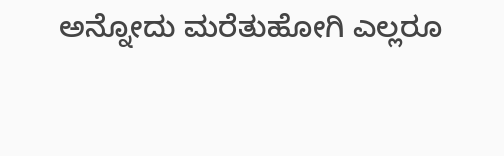ಅನ್ನೋದು ಮರೆತುಹೋಗಿ ಎಲ್ಲರೂ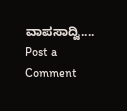ವಾಪಸಾದ್ವಿ....
Post a Comment